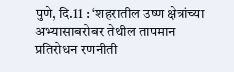पुणे, दि.11 : ‘शहरातील उष्ण क्षेत्रांच्या अभ्यासाबरोबर तेथील तापमान प्रतिरोधन रणनीती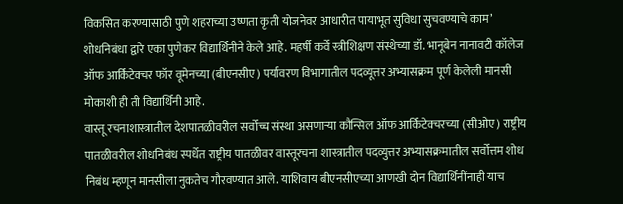विकसित करण्यासाठी पुणे शहराच्या उष्णता कृती योजनेवर आधारीत पायाभूत सुविधा सुचवण्याचे काम’ शोधनिबंधा द्वारे एका पुणेकर विद्यार्थिनीने केले आहे. महर्षी कर्वे स्त्रीशिक्षण संस्थेच्या डॉ. भानूबेन नानावटी कॉलेज ऑफ आर्किटेक्चर फॉर वूमेनच्या (बीएनसीए) पर्यावरण विभागातील पदव्यूत्तर अभ्यासक्रम पूर्ण केलेली मानसी मोकाशी ही ती विद्यार्थिनी आहे.
वास्तू रचनाशास्त्रातील देशपातळीवरील सर्वोच्च संस्था असणाऱ्या कौन्सिल ऑफ आर्किटेक्चरच्या (सीओए) राष्ट्रीय पातळीवरील शोधनिबंध स्पर्धेत राष्ट्रीय पातळीवर वास्तूरचना शास्त्रातील पदव्युत्तर अभ्यासक्रमातील सर्वोत्तम शोध निबंध म्हणून मानसीला नुकतेच गौरवण्यात आले. याशिवाय बीएनसीएच्या आणखी दोन विद्यार्थिनींनाही याच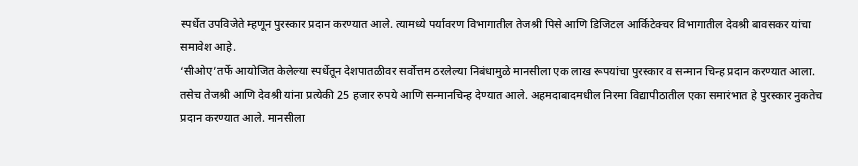स्पर्धेत उपविजेते म्हणून पुरस्कार प्रदान करण्यात आले. त्यामध्ये पर्यावरण विभागातील तेजश्री पिसे आणि डिजिटल आर्किटेक्चर विभागातील देवश्री बावसकर यांचा समावेश आहे.
‘सीओए’तर्फे आयोजित केलेल्या स्पर्धेतून देशपातळीवर सर्वोत्तम ठरलेल्या निबंधामुळे मानसीला एक लाख रूपयांचा पुरस्कार व सन्मान चिन्ह प्रदान करण्यात आला. तसेच तेजश्री आणि देवश्री यांना प्रत्येकी 25 हजार रुपये आणि सन्मानचिन्ह देण्यात आले. अहमदाबादमधील निरमा विद्यापीठातील एका समारंभात हे पुरस्कार नुकतेच प्रदान करण्यात आले. मानसीला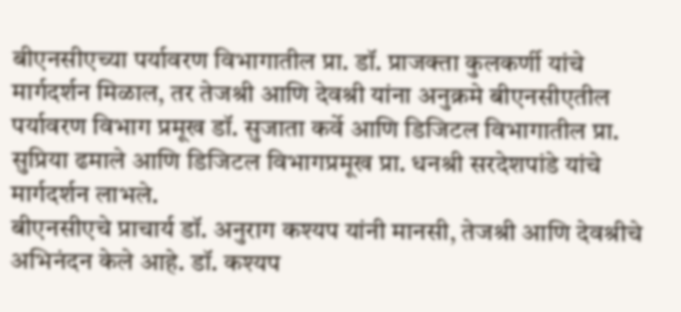बीएनसीएच्या पर्यावरण विभागातील प्रा. डॉ. प्राजक्ता कुलकर्णी यांचे मार्गदर्शन मिळाल, तर तेजश्री आणि देवश्री यांना अनुक्रमे बीएनसीएतील पर्यावरण विभाग प्रमूख डॉ. सुजाता कर्वे आणि डिजिटल विभागातील प्रा. सुप्रिया ढमाले आणि डिजिटल विभागप्रमूख प्रा. धनश्री सरदेशपांडे यांचे मार्गदर्शन लाभले.
बीएनसीएचे प्राचार्य डॉ. अनुराग कश्यप यांनी मानसी, तेजश्री आणि देवश्रीचे अभिनंदन केले आहे. डॉ. कश्यप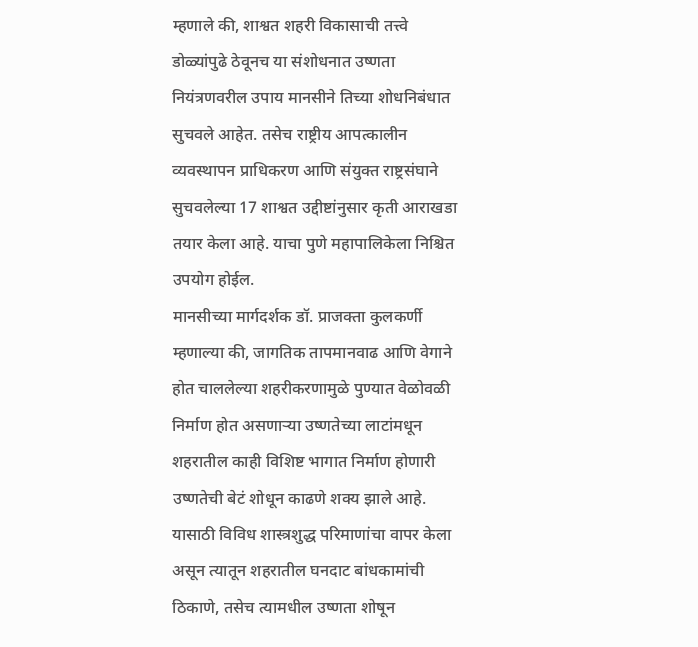म्हणाले की, शाश्वत शहरी विकासाची तत्त्वे डोळ्यांपुढे ठेवूनच या संशोधनात उष्णता नियंत्रणवरील उपाय मानसीने तिच्या शोधनिबंधात सुचवले आहेत. तसेच राष्ट्रीय आपत्कालीन व्यवस्थापन प्राधिकरण आणि संयुक्त राष्ट्रसंघाने सुचवलेल्या 17 शाश्वत उद्दीष्टांनुसार कृती आराखडा तयार केला आहे. याचा पुणे महापालिकेला निश्चित उपयोग होईल.
मानसीच्या मार्गदर्शक डॉ. प्राजक्ता कुलकर्णी म्हणाल्या की, जागतिक तापमानवाढ आणि वेगाने होत चाललेल्या शहरीकरणामुळे पुण्यात वेळोवळी निर्माण होत असणाऱ्या उष्णतेच्या लाटांमधून शहरातील काही विशिष्ट भागात निर्माण होणारी उष्णतेची बेटं शोधून काढणे शक्य झाले आहे. यासाठी विविध शास्त्रशुद्ध परिमाणांचा वापर केला असून त्यातून शहरातील घनदाट बांधकामांची ठिकाणे, तसेच त्यामधील उष्णता शोषून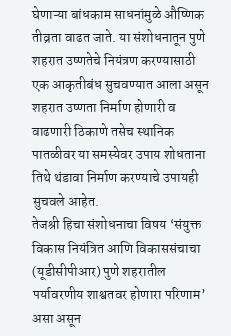घेणाऱ्या बांधकाम साधनांमुळे औष्णिक तीव्रता वाढत जाते. या संशोधनातून पुणे शहरात उष्णतेचे नियंत्रण करण्यासाठी एक आकृतीबंध सुचवण्यात आला असून शहरात उष्णता निर्माण होणारी व वाढणारी ठिकाणे तसेच स्थानिक पातळीवर या समस्येवर उपाय शोधताना तिथे थंडावा निर्माण करण्याचे उपायही सुचवले आहेत.
तेजश्री हिचा संशोधनाचा विषय ‘संयुक्त विकास नियंत्रित आणि विकाससंचाचा (यूडीसीपीआर) पुणे शहरातील पर्यावरणीय शाश्वतवर होणारा परिणाम’ असा असून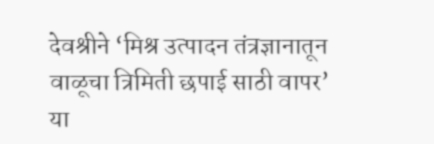देवश्रीने ‘मिश्र उत्पादन तंत्रज्ञानातून वाळूचा त्रिमिती छपाई साठी वापर’ या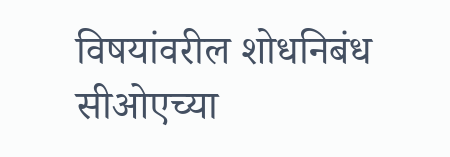विषयांवरील शोधनिबंध सीओएच्या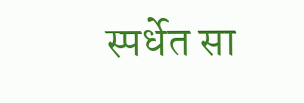स्पर्धेत सा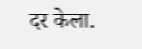दर केला.